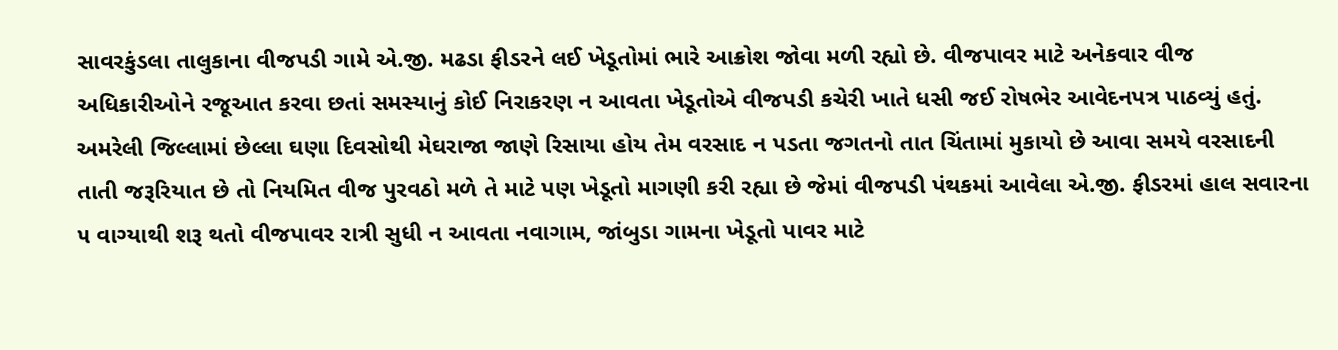સાવરકુંડલા તાલુકાના વીજપડી ગામે એ.જી. મઢડા ફીડરને લઈ ખેડૂતોમાં ભારે આક્રોશ જોવા મળી રહ્યો છે. વીજપાવર માટે અનેકવાર વીજ અધિકારીઓને રજૂઆત કરવા છતાં સમસ્યાનું કોઈ નિરાકરણ ન આવતા ખેડૂતોએ વીજપડી કચેરી ખાતે ધસી જઈ રોષભેર આવેદનપત્ર પાઠવ્યું હતું. અમરેલી જિલ્લામાં છેલ્લા ઘણા દિવસોથી મેઘરાજા જાણે રિસાયા હોય તેમ વરસાદ ન પડતા જગતનો તાત ચિંતામાં મુકાયો છે આવા સમયે વરસાદની તાતી જરૂરિયાત છે તો નિયમિત વીજ પુરવઠો મળે તે માટે પણ ખેડૂતો માગણી કરી રહ્યા છે જેમાં વીજપડી પંથકમાં આવેલા એ.જી. ફીડરમાં હાલ સવારના ૫ વાગ્યાથી શરૂ થતો વીજપાવર રાત્રી સુધી ન આવતા નવાગામ, જાંબુડા ગામના ખેડૂતો પાવર માટે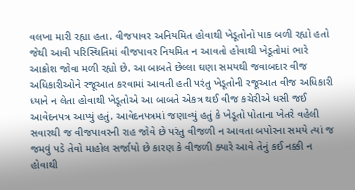વલખા મારી રહ્યા હતા. વીજપાવર અનિયમિત હોવાથી ખેડૂતોનો પાક બળી રહ્યો હતો જેથી આવી પરિસ્થિતિમાં વીજપાવર નિયમિત ન આવતો હોવાથી ખેડૂતોમાં ભારે આક્રોશ જોવા મળી રહ્યો છે. આ બાબતે છેલ્લા ઘણા સમયથી જવાબદાર વીજ અધિકારીઓને રજૂઆત કરવામાં આવતી હતી પરંતુ ખેડૂતોની રજૂઆત વીજ અધિકારી ધ્યાને ન લેતા હોવાથી ખેડૂતોએ આ બાબતે એકત્ર થઈ વીજ કચેરીએ ધસી જઈ આવેદનપત્ર આપ્યું હતું. આવેદનપત્રમાં જણાવ્યું હતું કે ખેડૂતો પોતાના ખેતરે વહેલી સવારથી જ વીજપાવરની રાહ જોવે છે પરંતુ વીજળી ન આવતા બપોરના સમયે ત્યાં જ જમવું પડે તેવો માહોલ સર્જાયો છે કારણ કે વીજળી ક્યારે આવે તેનું કઈ નક્કી ન હોવાથી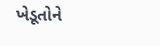ખેડૂતોને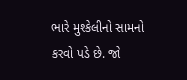ભારે મુશ્કેલીનો સામનો કરવો પડે છે. જો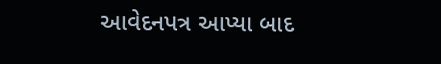આવેદનપત્ર આપ્યા બાદ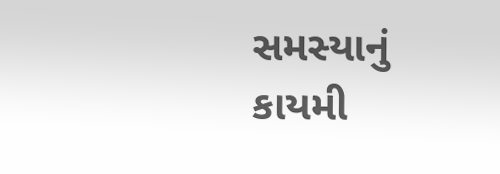સમસ્યાનું કાયમી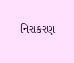નિરાકરણ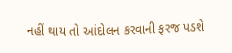નહીં થાય તો આંદોલન કરવાની ફરજ પડશે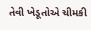તેવી ખેડૂતોએ ચીમકી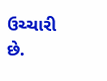ઉચ્ચારી છે.